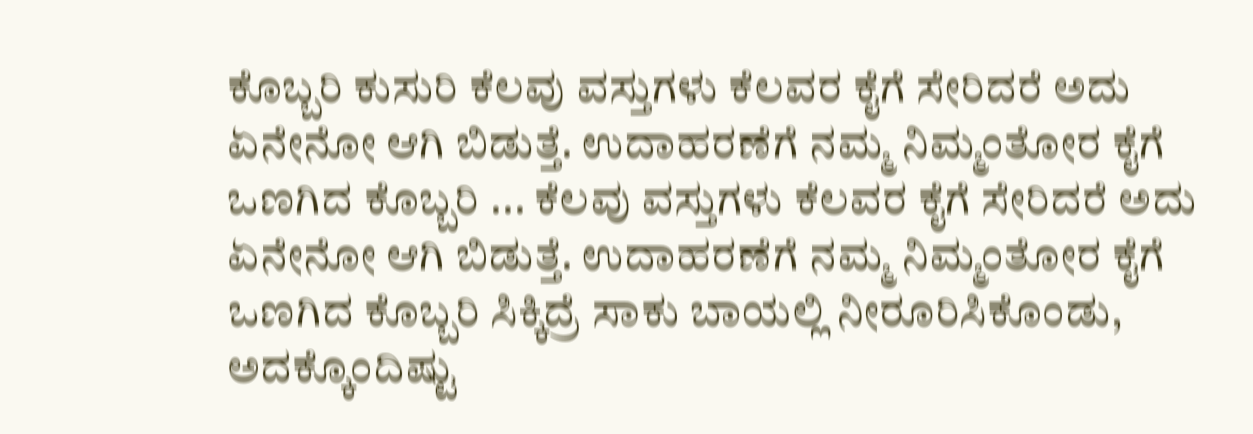ಕೊಬ್ಬರಿ ಕುಸುರಿ ಕೆಲವು ವಸ್ತುಗಳು ಕೆಲವರ ಕೈಗೆ ಸೇರಿದರೆ ಅದು ಏನೇನೋ ಆಗಿ ಬಿಡುತ್ತೆ. ಉದಾಹರಣೆಗೆ ನಮ್ಮ ನಿಮ್ಮಂತೋರ ಕೈಗೆ ಒಣಗಿದ ಕೊಬ್ಬರಿ ... ಕೆಲವು ವಸ್ತುಗಳು ಕೆಲವರ ಕೈಗೆ ಸೇರಿದರೆ ಅದು ಏನೇನೋ ಆಗಿ ಬಿಡುತ್ತೆ. ಉದಾಹರಣೆಗೆ ನಮ್ಮ ನಿಮ್ಮಂತೋರ ಕೈಗೆ ಒಣಗಿದ ಕೊಬ್ಬರಿ ಸಿಕ್ಕಿದ್ರೆ ಸಾಕು ಬಾಯಲ್ಲಿ ನೀರೂರಿಸಿಕೊಂಡು, ಅದಕ್ಕೊಂದಿಷ್ಟು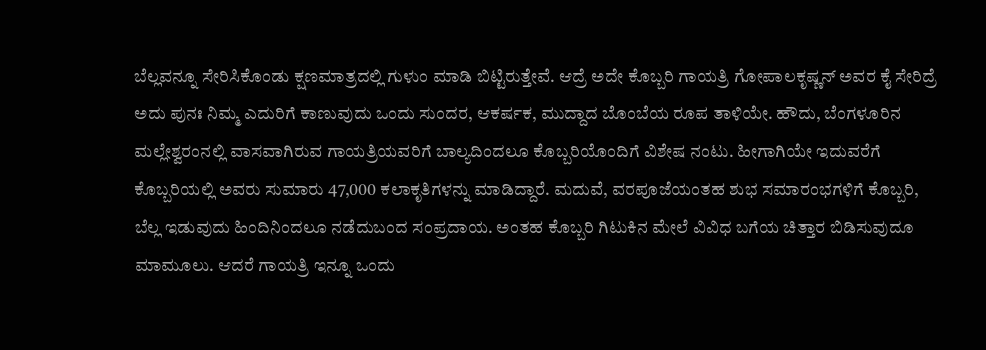ಬೆಲ್ಲವನ್ನೂ ಸೇರಿಸಿಕೊಂಡು ಕ್ಷಣಮಾತ್ರದಲ್ಲಿ ಗುಳುಂ ಮಾಡಿ ಬಿಟ್ಟಿರುತ್ತೇವೆ. ಆದ್ರೆ ಅದೇ ಕೊಬ್ಬರಿ ಗಾಯತ್ರಿ ಗೋಪಾಲಕೃಷ್ಣನ್ ಅವರ ಕೈ ಸೇರಿದ್ರೆ ಅದು ಪುನಃ ನಿಮ್ಮ ಎದುರಿಗೆ ಕಾಣುವುದು ಒಂದು ಸುಂದರ, ಆಕರ್ಷಕ, ಮುದ್ದಾದ ಬೊಂಬೆಯ ರೂಪ ತಾಳಿಯೇ. ಹೌದು, ಬೆಂಗಳೂರಿನ ಮಲ್ಲೇಶ್ವರಂನಲ್ಲಿ ವಾಸವಾಗಿರುವ ಗಾಯತ್ರಿಯವರಿಗೆ ಬಾಲ್ಯದಿಂದಲೂ ಕೊಬ್ಬರಿಯೊಂದಿಗೆ ವಿಶೇಷ ನಂಟು. ಹೀಗಾಗಿಯೇ ಇದುವರೆಗೆ ಕೊಬ್ಬರಿಯಲ್ಲಿ ಅವರು ಸುಮಾರು 47,000 ಕಲಾಕೃತಿಗಳನ್ನು ಮಾಡಿದ್ದಾರೆ. ಮದುವೆ, ವರಪೂಜೆಯಂತಹ ಶುಭ ಸಮಾರಂಭಗಳಿಗೆ ಕೊಬ್ಬರಿ, ಬೆಲ್ಲ ಇಡುವುದು ಹಿಂದಿನಿಂದಲೂ ನಡೆದುಬಂದ ಸಂಪ್ರದಾಯ. ಅಂತಹ ಕೊಬ್ಬರಿ ಗಿಟುಕಿನ ಮೇಲೆ ವಿವಿಧ ಬಗೆಯ ಚಿತ್ತಾರ ಬಿಡಿಸುವುದೂ ಮಾಮೂಲು. ಆದರೆ ಗಾಯತ್ರಿ ಇನ್ನೂ ಒಂದು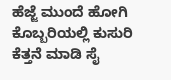ಹೆಜ್ಜೆ ಮುಂದೆ ಹೋಗಿ ಕೊಬ್ಬರಿಯಲ್ಲಿ ಕುಸುರಿ ಕೆತ್ತನೆ ಮಾಡಿ ಸೈ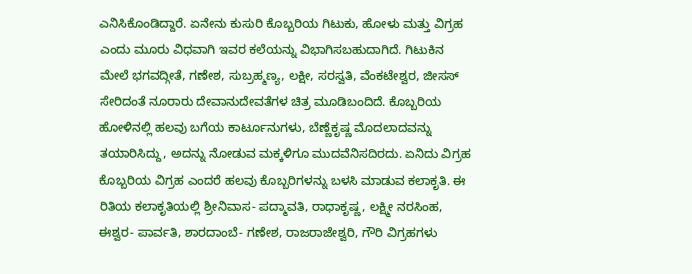ಎನಿಸಿಕೊಂಡಿದ್ದಾರೆ. ಏನೇನು ಕುಸುರಿ ಕೊಬ್ಬರಿಯ ಗಿಟುಕು, ಹೋಳು ಮತ್ತು ವಿಗ್ರಹ ಎಂದು ಮೂರು ವಿಧವಾಗಿ ಇವರ ಕಲೆಯನ್ನು ವಿಭಾಗಿಸಬಹುದಾಗಿದೆ. ಗಿಟುಕಿನ ಮೇಲೆ ಭಗವದ್ಗೀತೆ, ಗಣೇಶ, ಸುಬ್ರಹ್ಮಣ್ಯ, ಲಕ್ಷೀ, ಸರಸ್ವತಿ, ವೆಂಕಟೇಶ್ವರ, ಜೀಸಸ್ ಸೇರಿದಂತೆ ನೂರಾರು ದೇವಾನುದೇವತೆಗಳ ಚಿತ್ರ ಮೂಡಿಬಂದಿದೆ. ಕೊಬ್ಬರಿಯ ಹೋಳಿನಲ್ಲಿ ಹಲವು ಬಗೆಯ ಕಾರ್ಟೂನುಗಳು, ಬೆಣ್ಣೆಕೃಷ್ಣ ಮೊದಲಾದವನ್ನು ತಯಾರಿಸಿದ್ದು, ಅದನ್ನು ನೋಡುವ ಮಕ್ಕಳಿಗೂ ಮುದವೆನಿಸದಿರದು. ಏನಿದು ವಿಗ್ರಹ ಕೊಬ್ಬರಿಯ ವಿಗ್ರಹ ಎಂದರೆ ಹಲವು ಕೊಬ್ಬರಿಗಳನ್ನು ಬಳಸಿ ಮಾಡುವ ಕಲಾಕೃತಿ. ಈ ರಿತಿಯ ಕಲಾಕೃತಿಯಲ್ಲಿ ಶ್ರೀನಿವಾಸ- ಪದ್ಮಾವತಿ, ರಾಧಾಕೃಷ್ಣ, ಲಕ್ಷ್ಮೀ ನರಸಿಂಹ, ಈಶ್ವರ- ಪಾರ್ವತಿ, ಶಾರದಾಂಬೆ- ಗಣೇಶ, ರಾಜರಾಜೇಶ್ವರಿ, ಗೌರಿ ವಿಗ್ರಹಗಳು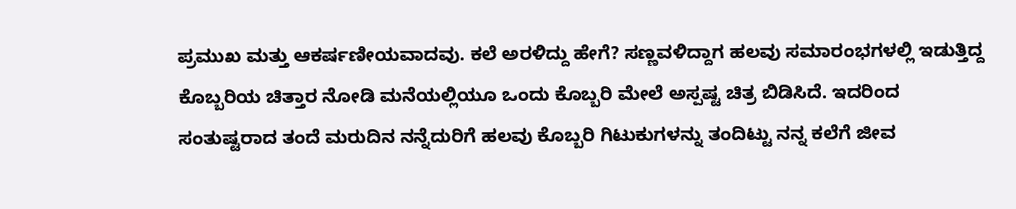ಪ್ರಮುಖ ಮತ್ತು ಆಕರ್ಷಣೀಯವಾದವು. ಕಲೆ ಅರಳಿದ್ದು ಹೇಗೆ? ಸಣ್ಣವಳಿದ್ದಾಗ ಹಲವು ಸಮಾರಂಭಗಳಲ್ಲಿ ಇಡುತ್ತಿದ್ದ ಕೊಬ್ಬರಿಯ ಚಿತ್ತಾರ ನೋಡಿ ಮನೆಯಲ್ಲಿಯೂ ಒಂದು ಕೊಬ್ಬರಿ ಮೇಲೆ ಅಸ್ಪಷ್ಟ ಚಿತ್ರ ಬಿಡಿಸಿದೆ. ಇದರಿಂದ ಸಂತುಷ್ಟರಾದ ತಂದೆ ಮರುದಿನ ನನ್ನೆದುರಿಗೆ ಹಲವು ಕೊಬ್ಬರಿ ಗಿಟುಕುಗಳನ್ನು ತಂದಿಟ್ಟು ನನ್ನ ಕಲೆಗೆ ಜೀವ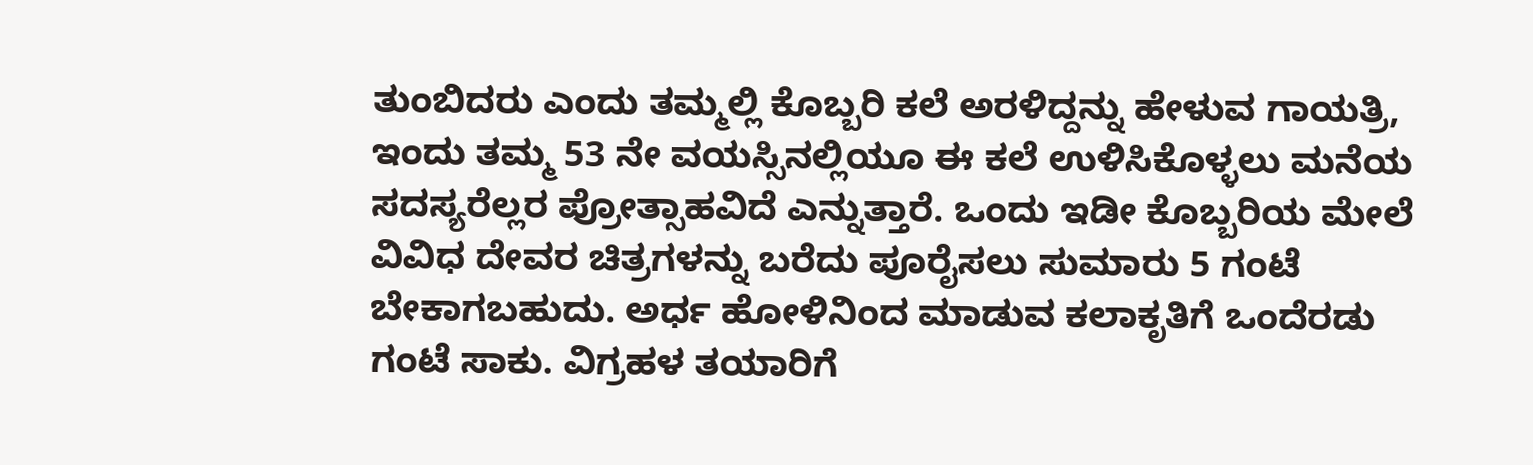ತುಂಬಿದರು ಎಂದು ತಮ್ಮಲ್ಲಿ ಕೊಬ್ಬರಿ ಕಲೆ ಅರಳಿದ್ದನ್ನು ಹೇಳುವ ಗಾಯತ್ರಿ, ಇಂದು ತಮ್ಮ 53 ನೇ ವಯಸ್ಸಿನಲ್ಲಿಯೂ ಈ ಕಲೆ ಉಳಿಸಿಕೊಳ್ಳಲು ಮನೆಯ ಸದಸ್ಯರೆಲ್ಲರ ಪ್ರೋತ್ಸಾಹವಿದೆ ಎನ್ನುತ್ತಾರೆ. ಒಂದು ಇಡೀ ಕೊಬ್ಬರಿಯ ಮೇಲೆ ವಿವಿಧ ದೇವರ ಚಿತ್ರಗಳನ್ನು ಬರೆದು ಪೂರೈಸಲು ಸುಮಾರು 5 ಗಂಟೆ ಬೇಕಾಗಬಹುದು. ಅರ್ಧ ಹೋಳಿನಿಂದ ಮಾಡುವ ಕಲಾಕೃತಿಗೆ ಒಂದೆರಡು ಗಂಟೆ ಸಾಕು. ವಿಗ್ರಹಳ ತಯಾರಿಗೆ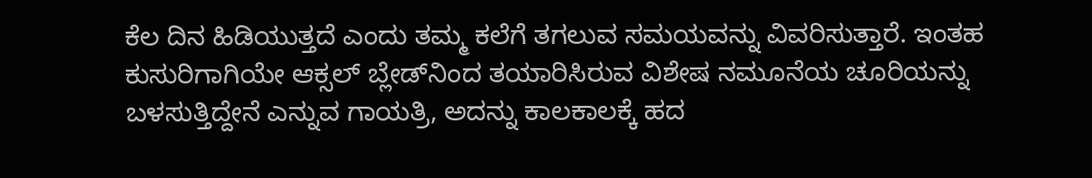ಕೆಲ ದಿನ ಹಿಡಿಯುತ್ತದೆ ಎಂದು ತಮ್ಮ ಕಲೆಗೆ ತಗಲುವ ಸಮಯವನ್ನು ವಿವರಿಸುತ್ತಾರೆ. ಇಂತಹ ಕುಸುರಿಗಾಗಿಯೇ ಆಕ್ಸಲ್ ಬ್ಲೇಡ್‌ನಿಂದ ತಯಾರಿಸಿರುವ ವಿಶೇಷ ನಮೂನೆಯ ಚೂರಿಯನ್ನು ಬಳಸುತ್ತಿದ್ದೇನೆ ಎನ್ನುವ ಗಾಯತ್ರಿ, ಅದನ್ನು ಕಾಲಕಾಲಕ್ಕೆ ಹದ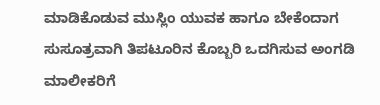ಮಾಡಿಕೊಡುವ ಮುಸ್ಲಿಂ ಯುವಕ ಹಾಗೂ ಬೇಕೆಂದಾಗ ಸುಸೂತ್ರವಾಗಿ ತಿಪಟೂರಿನ ಕೊಬ್ಬರಿ ಒದಗಿಸುವ ಅಂಗಡಿ ಮಾಲೀಕರಿಗೆ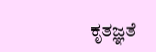ಕೃತಜ್ಞತೆ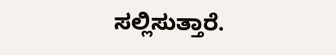ಸಲ್ಲಿಸುತ್ತಾರೆ.